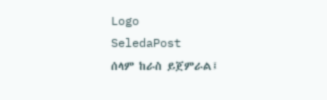Logo
SeledaPost
ሰላም ከራስ ይጀምራል፤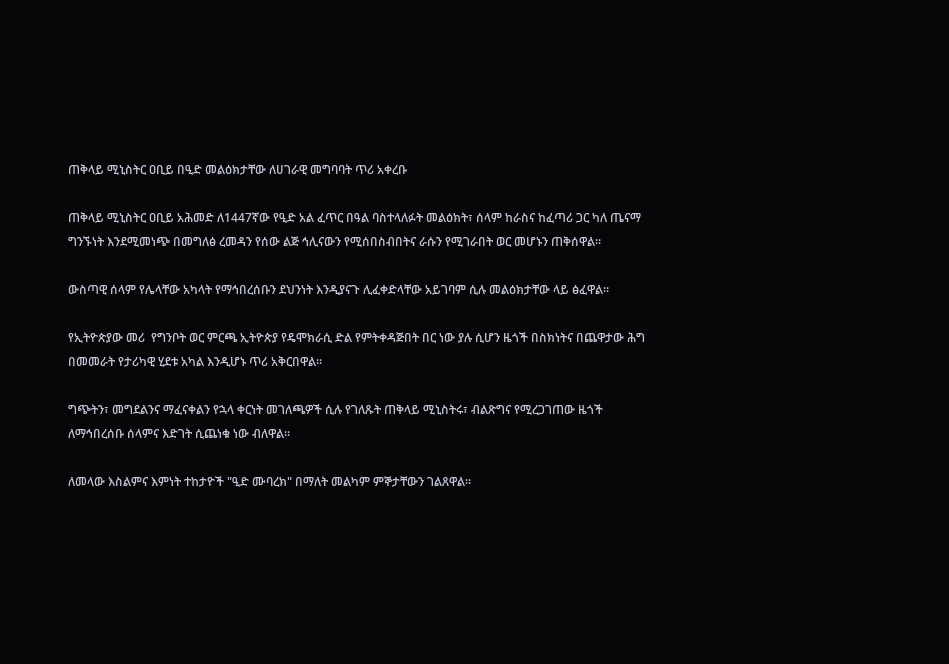ጠቅላይ ሚኒስትር ዐቢይ በዒድ መልዕክታቸው ለሀገራዊ መግባባት ጥሪ አቀረቡ

ጠቅላይ ሚኒስትር ዐቢይ አሕመድ ለ1447ኛው የዒድ አል ፈጥር በዓል ባስተላለፉት መልዕክት፣ ሰላም ከራስና ከፈጣሪ ጋር ካለ ጤናማ ግንኙነት እንደሚመነጭ በመግለፅ ረመዳን የሰው ልጅ ኅሊናውን የሚሰበስብበትና ራሱን የሚገራበት ወር መሆኑን ጠቅሰዋል።

ውስጣዊ ሰላም የሌላቸው አካላት የማኅበረሰቡን ደህንነት እንዲያናጉ ሊፈቀድላቸው አይገባም ሲሉ መልዕክታቸው ላይ ፅፈዋል።

የኢትዮጵያው መሪ  የግንቦት ወር ምርጫ ኢትዮጵያ የዴሞክራሲ ድል የምትቀዳጅበት በር ነው ያሉ ሲሆን ዜጎች በስክነትና በጨዋታው ሕግ በመመራት የታሪካዊ ሂደቱ አካል እንዲሆኑ ጥሪ አቅርበዋል።

ግጭትን፣ መግደልንና ማፈናቀልን የኋላ ቀርነት መገለጫዎች ሲሉ የገለጹት ጠቅላይ ሚኒስትሩ፣ ብልጽግና የሚረጋገጠው ዜጎች ለማኅበረሰቡ ሰላምና እድገት ሲጨነቁ ነው ብለዋል።

ለመላው እስልምና እምነት ተከታዮች "ዒድ ሙባረክ" በማለት መልካም ምኞታቸውን ገልጸዋል።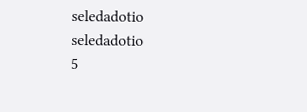seledadotio
seledadotio
5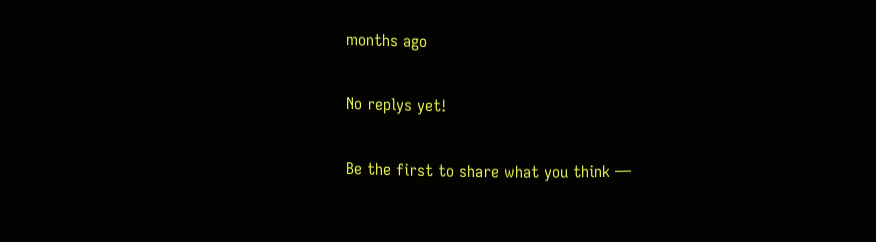months ago

No replys yet!

Be the first to share what you think —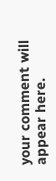your comment will appear here.